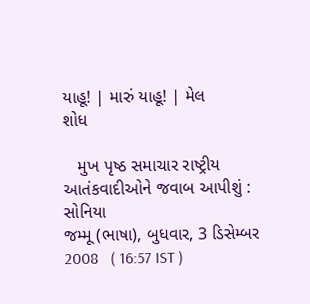યાહૂ! | મારું યાહૂ! | મેલ
શોધ

   મુખ પૃષ્ઠ સમાચાર રાષ્ટ્રીય
આતંકવાદીઓને જવાબ આપીશું : સોનિયા
જમ્મૂ (ભાષા), બુધવાર, 3 ડિસેમ્બર 2008   ( 16:57 IST )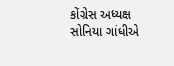કોંગ્રેસ અધ્યક્ષ સોનિયા ગાંધીએ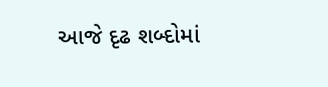આજે દૃઢ શબ્દોમાં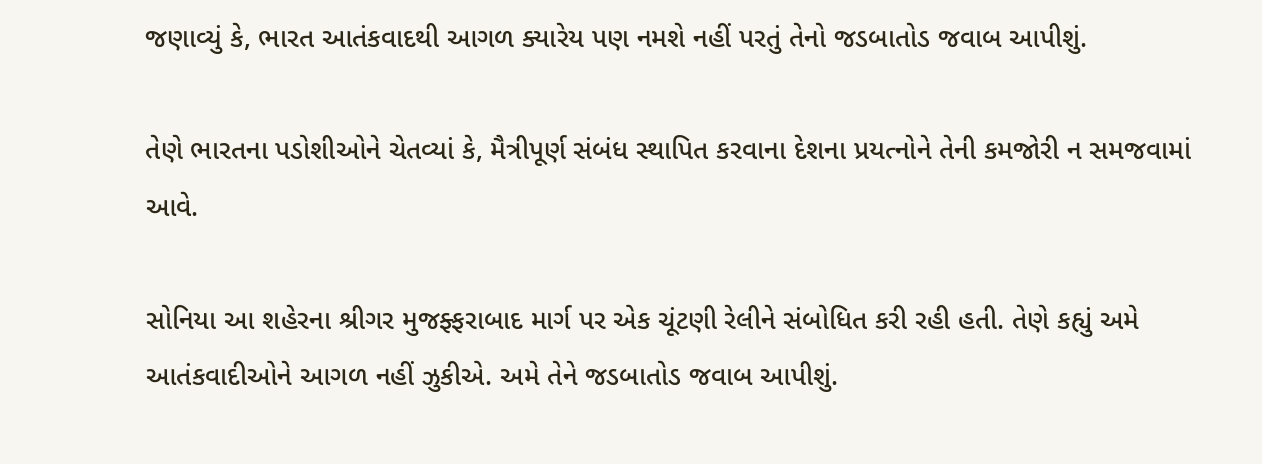જણાવ્યું કે, ભારત આતંકવાદથી આગળ ક્યારેય પણ નમશે નહીં પરતું તેનો જડબાતોડ જવાબ આપીશું.

તેણે ભારતના પડોશીઓને ચેતવ્યાં કે, મૈત્રીપૂર્ણ સંબંધ સ્થાપિત કરવાના દેશના પ્રયત્નોને તેની કમજોરી ન સમજવામાં આવે.

સોનિયા આ શહેરના શ્રીગર મુજફ્ફરાબાદ માર્ગ પર એક ચૂંટણી રેલીને સંબોધિત કરી રહી હતી. તેણે કહ્યું અમે આતંકવાદીઓને આગળ નહીં ઝુકીએ. અમે તેને જડબાતોડ જવાબ આપીશું.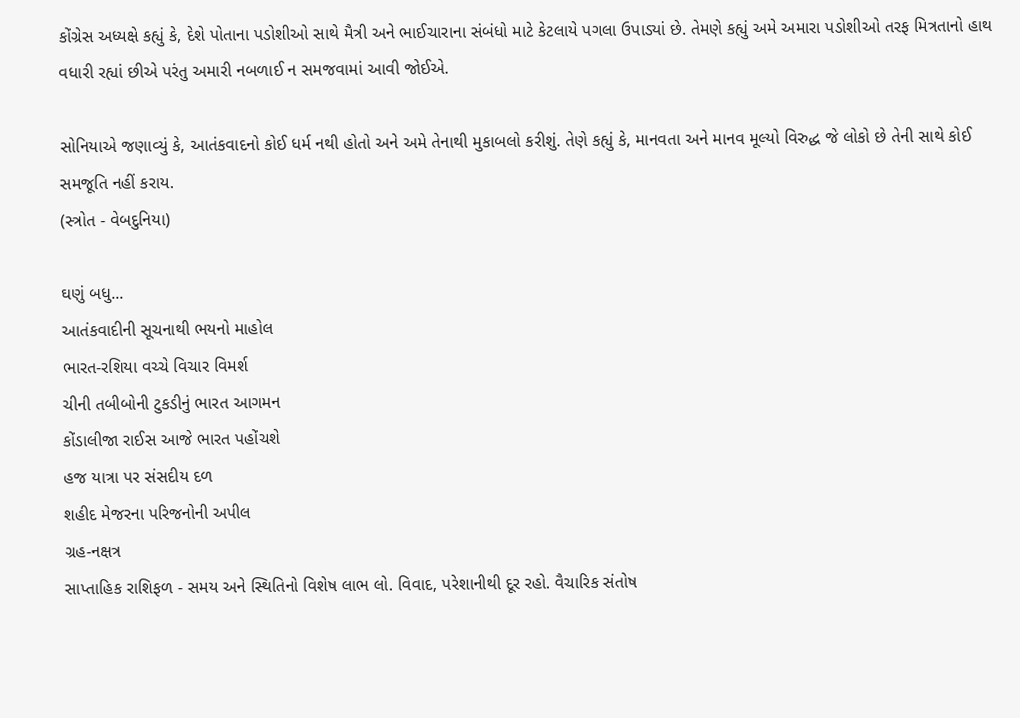કોંગ્રેસ અધ્યક્ષે કહ્યું કે, દેશે પોતાના પડોશીઓ સાથે મૈત્રી અને ભાઈચારાના સંબંધો માટે કેટલાયે પગલા ઉપાડ્યાં છે. તેમણે કહ્યું અમે અમારા પડોશીઓ તરફ મિત્રતાનો હાથ વધારી રહ્યાં છીએ પરંતુ અમારી નબળાઈ ન સમજવામાં આવી જોઈએ.

સોનિયાએ જણાવ્યું કે, આતંકવાદનો કોઈ ધર્મ નથી હોતો અને અમે તેનાથી મુકાબલો કરીશું. તેણે કહ્યું કે, માનવતા અને માનવ મૂલ્યો વિરુદ્ધ જે લોકો છે તેની સાથે કોઈ સમજૂતિ નહીં કરાય.
(સ્ત્રોત - વેબદુનિયા)

ઘણું બધુ...
આતંકવાદીની સૂચનાથી ભયનો માહોલ
ભારત-રશિયા વચ્ચે વિચાર વિમર્શ
ચીની તબીબોની ટુકડીનું ભારત આગમન
કોંડાલીજા રાઈસ આજે ભારત પહોંચશે
હજ યાત્રા પર સંસદીય દળ
શહીદ મેજરના પરિજનોની અપીલ
ગ્રહ-નક્ષત્ર
સાપ્તાહિક રાશિફળ - સમય અને સ્થિતિનો વિશેષ લાભ લો. વિવાદ, પરેશાનીથી દૂર રહો. વૈચારિક સંતોષ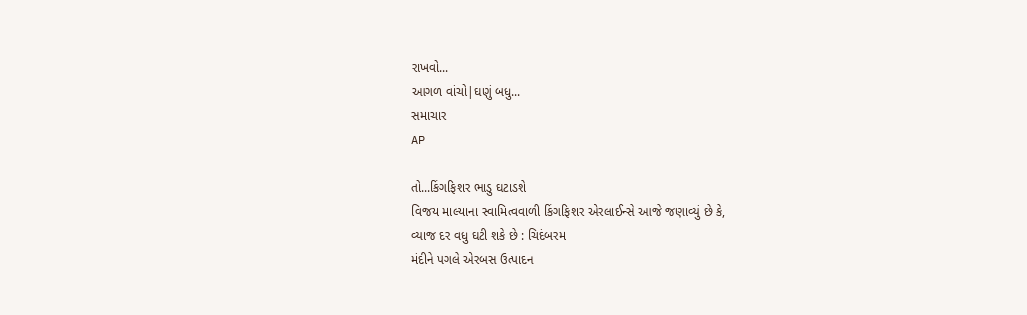રાખવો...
આગળ વાંચો|ઘણું બધુ...
સમાચાર
AP

તો...કિંગફિશર ભાડુ ઘટાડશે
વિજય માલ્યાના સ્વામિત્વવાળી કિંગફિશર એરલાઈન્સે આજે જણાવ્યું છે કે,
વ્યાજ દર વધુ ઘટી શકે છે : ચિદંબરમ
મંદીને પગલે એરબસ ઉત્પાદન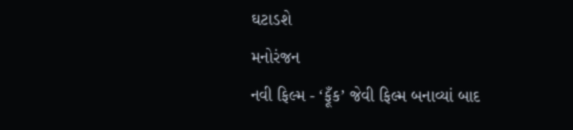ઘટાડશે
મનોરંજન
નવી ફિલ્મ - ‘ફૂઁક’ જેવી ફિલ્મ બનાવ્યાં બાદ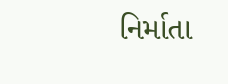નિર્માતા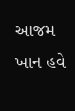આજમ ખાન હવે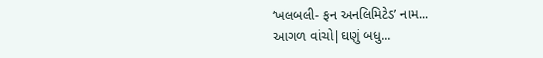‘ખલબલી- ફન અનલિમિટેડ’ નામ...
આગળ વાંચો|ઘણું બધુ...